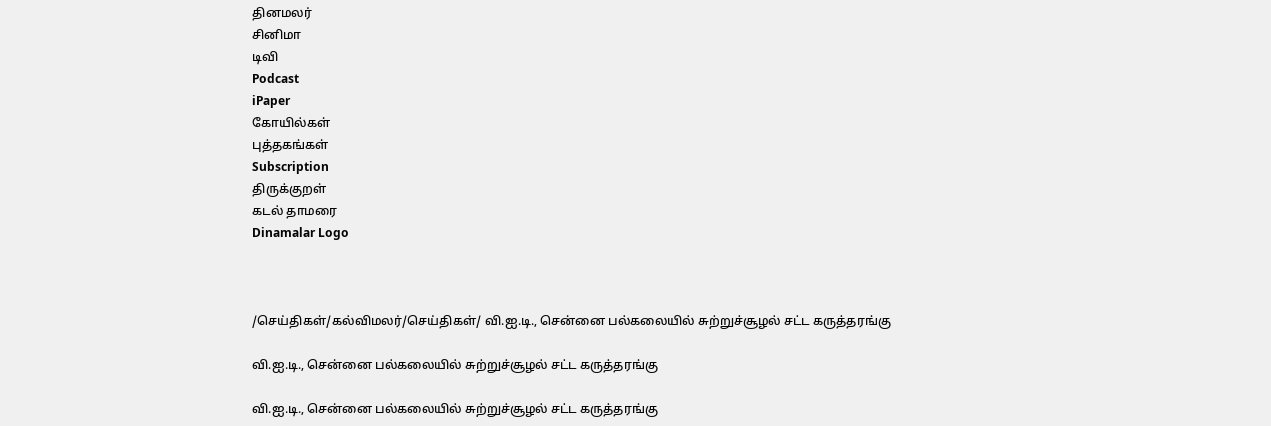தினமலர்
சினிமா
டிவி
Podcast
iPaper
கோயில்கள்
புத்தகங்கள்
Subscription
திருக்குறள்
கடல் தாமரை
Dinamalar Logo



/செய்திகள்/கல்விமலர்/செய்திகள்/ வி.ஐ.டி., சென்னை பல்கலையில் சுற்றுச்சூழல் சட்ட கருத்தரங்கு

வி.ஐ.டி., சென்னை பல்கலையில் சுற்றுச்சூழல் சட்ட கருத்தரங்கு

வி.ஐ.டி., சென்னை பல்கலையில் சுற்றுச்சூழல் சட்ட கருத்தரங்கு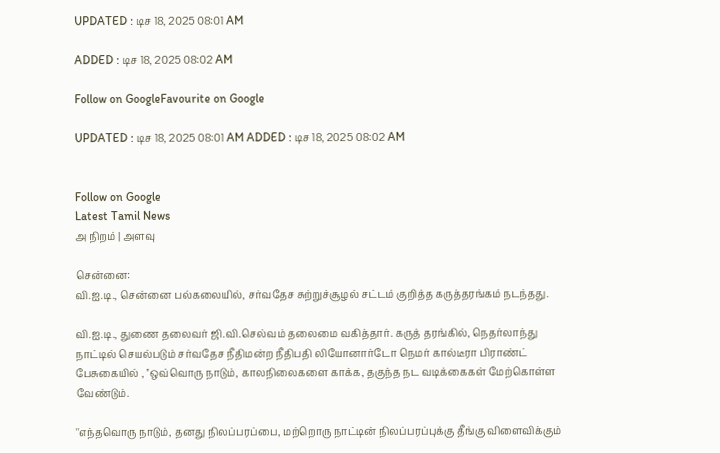UPDATED : டிச 18, 2025 08:01 AM

ADDED : டிச 18, 2025 08:02 AM

Follow on GoogleFavourite on Google

UPDATED : டிச 18, 2025 08:01 AM ADDED : டிச 18, 2025 08:02 AM


Follow on Google
Latest Tamil News
அ நிறம் | அளவு

சென்னை:
வி.ஐ.டி., சென்னை பல்கலையில், சர்வதேச சுற்றுச்சூழல் சட்டம் குறித்த கருத்தரங்கம் நடந்தது.

வி.ஐ.டி., துணை தலைவர் ஜி.வி.செல்வம் தலைமை வகித்தார். கருத் தரங்கில், நெதர்லாந்து நாட்டில் செயல்படும் சர்வதேச நீதிமன்ற நீதிபதி லியோனார்டோ நெமர் கால்டீரா பிராண்ட் பேசுகையில் , ''ஒவ்வொரு நாடும், காலநிலைகளை காக்க, தகுந்த நட வடிக்கைகள் மேற்கொள்ள வேண்டும்.

''எந்தவொரு நாடும், தனது நிலப்பரப்பை, மற்றொரு நாட்டின் நிலப்பரப்புக்கு தீங்கு விளைவிக்கும்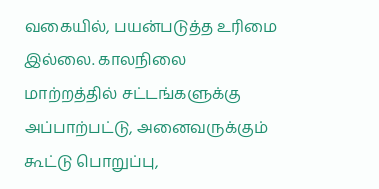வகையில், பயன்படுத்த உரிமை இல்லை. காலநிலை மாற்றத்தில் சட்டங்களுக்கு அப்பாற்பட்டு, அனைவருக்கும் கூட்டு பொறுப்பு,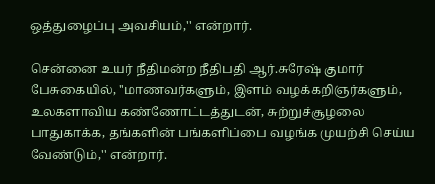ஒத்துழைப்பு அவசியம்,'' என்றார்.

சென்னை உயர் நீதிமன்ற நீதிபதி ஆர்.சுரேஷ் குமார் பேசுகையில், ''மாணவர்களும், இளம் வழக்கறிஞர்களும், உலகளாவிய கண்ணோட்டத்துடன், சுற்றுச்சூழலை பாதுகாக்க, தங்களின் பங்களிப்பை வழங்க முயற்சி செய்ய வேண்டும்,'' என்றார்.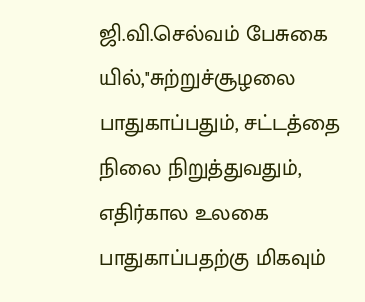ஜி.வி.செல்வம் பேசுகை யில்,''சுற்றுச்சூழலை பாதுகாப்பதும், சட்டத்தை நிலை நிறுத்துவதும், எதிர்கால உலகை பாதுகாப்பதற்கு மிகவும்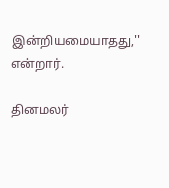இன்றியமையாதது,'' என்றார்.

தினமலர்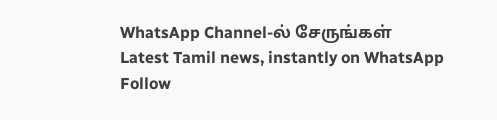WhatsApp Channel-ல் சேருங்கள்
Latest Tamil news, instantly on WhatsApp
Follow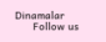Dinamalar
      Follow us